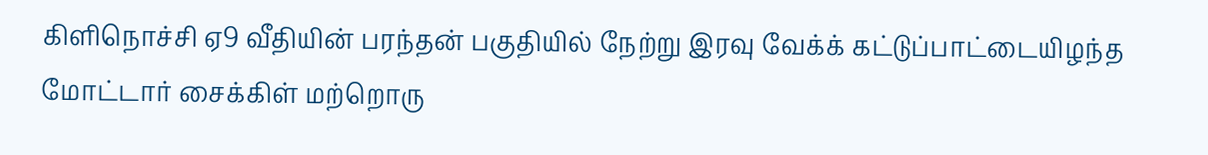கிளிநொச்சி ஏ9 வீதியின் பரந்தன் பகுதியில் நேற்று இரவு வேக்க் கட்டுப்பாட்டையிழந்த மோட்டார் சைக்கிள் மற்றொரு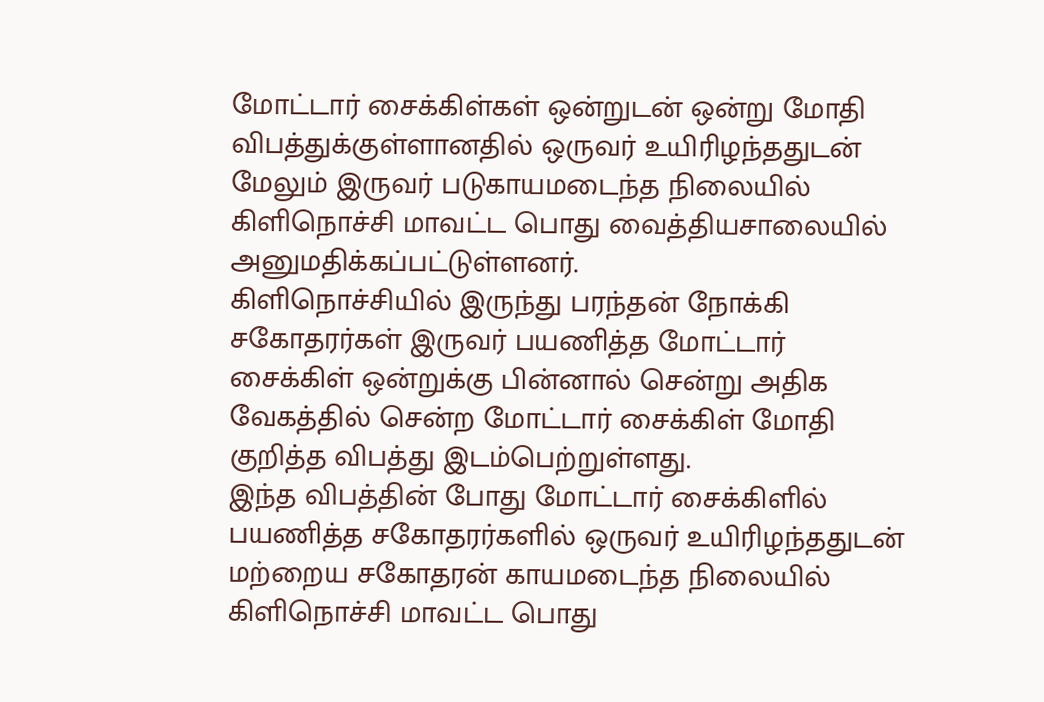மோட்டார் சைக்கிள்கள் ஒன்றுடன் ஒன்று மோதி விபத்துக்குள்ளானதில் ஒருவர் உயிரிழந்ததுடன் மேலும் இருவர் படுகாயமடைந்த நிலையில் கிளிநொச்சி மாவட்ட பொது வைத்தியசாலையில் அனுமதிக்கப்பட்டுள்ளனர்.
கிளிநொச்சியில் இருந்து பரந்தன் நோக்கி சகோதரர்கள் இருவர் பயணித்த மோட்டார் சைக்கிள் ஒன்றுக்கு பின்னால் சென்று அதிக வேகத்தில் சென்ற மோட்டார் சைக்கிள் மோதி குறித்த விபத்து இடம்பெற்றுள்ளது.
இந்த விபத்தின் போது மோட்டார் சைக்கிளில் பயணித்த சகோதரர்களில் ஒருவர் உயிரிழந்ததுடன் மற்றைய சகோதரன் காயமடைந்த நிலையில் கிளிநொச்சி மாவட்ட பொது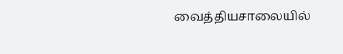வைத்தியசாலையில்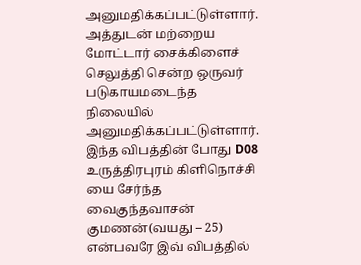அனுமதிக்கப்பட்டுள்ளார்.
அத்துடன் மற்றைய மோட்டார் சைக்கிளைச் செலுத்தி சென்ற ஒருவர் படுகாயமடைந்த நிலையில் அனுமதிக்கப்பட்டுள்ளார்.
இந்த விபத்தின் போது D08 உருத்திரபுரம் கிளிநொச்சி யை சேர்ந்த வைகுந்தவாசன் குமணன்(வயது – 25) என்பவரே இவ் விபத்தில்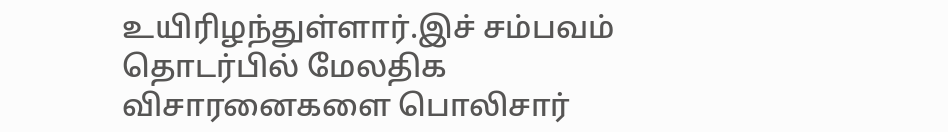உயிரிழந்துள்ளார்.இச் சம்பவம் தொடர்பில் மேலதிக விசாரனைகளை பொலிசார்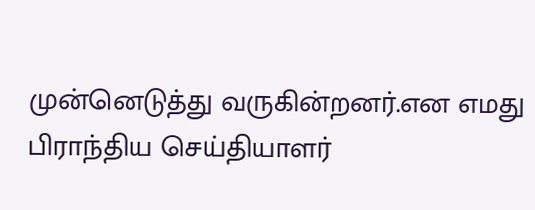முன்னெடுத்து வருகின்றனர்.என எமது பிராந்திய செய்தியாளர்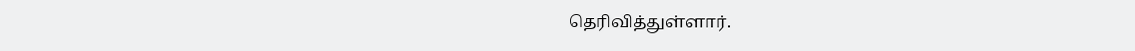தெரிவித்துள்ளார்.